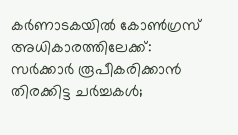കര്‍ണാടകയില്‍ കോണ്‍ഗ്രസ് അധികാരത്തിലേക്ക്: സര്‍ക്കാര്‍ രൂപീകരിക്കാന്‍ തിരക്കിട്ട ചര്‍ച്ചകള്‍;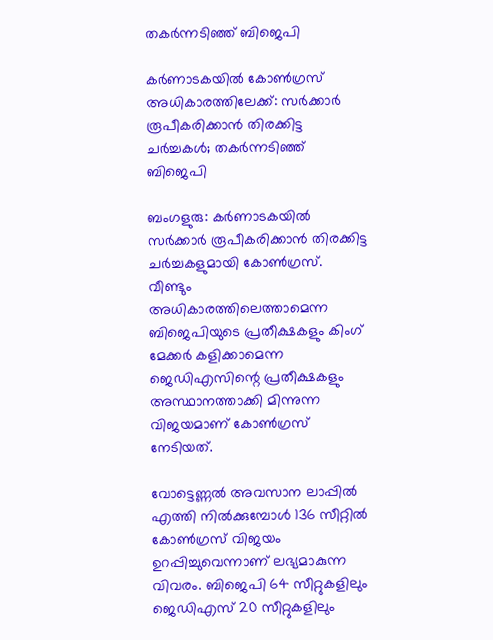തകര്‍ന്നടിഞ്ഞ് ബിജെപി

കര്‍ണാടകയില്‍ കോണ്‍ഗ്രസ് അധികാരത്തിലേക്ക്: സര്‍ക്കാര്‍ രൂപീകരിക്കാന്‍ തിരക്കിട്ട ചര്‍ച്ചകള്‍; തകര്‍ന്നടിഞ്ഞ് ബിജെപി

ബംഗളുരു: കര്‍ണാടകയില്‍ സര്‍ക്കാര്‍ രൂപീകരിക്കാന്‍ തിരക്കിട്ട ചര്‍ച്ചകളുമായി കോണ്‍ഗ്രസ്. വീണ്ടും അധികാരത്തിലെത്താമെന്ന ബിജെപിയുടെ പ്രതീക്ഷകളും കിംഗ് മേക്കര്‍ കളിക്കാമെന്ന ജെഡിഎസിന്റെ പ്രതീക്ഷകളും അസ്ഥാനത്താക്കി മിന്നുന്ന വിജയമാണ് കോണ്‍ഗ്രസ് നേടിയത്.

വോട്ടെണ്ണല്‍ അവസാന ലാപ്പില്‍ എത്തി നില്‍ക്കുമ്പോള്‍ 136 സീറ്റില്‍ കോണ്‍ഗ്രസ് വിജയം ഉറപ്പിച്ചുവെന്നാണ് ലഭ്യമാകുന്ന വിവരം. ബിജെപി 64 സീറ്റുകളിലും ജെഡിഎസ് 20 സീറ്റുകളിലും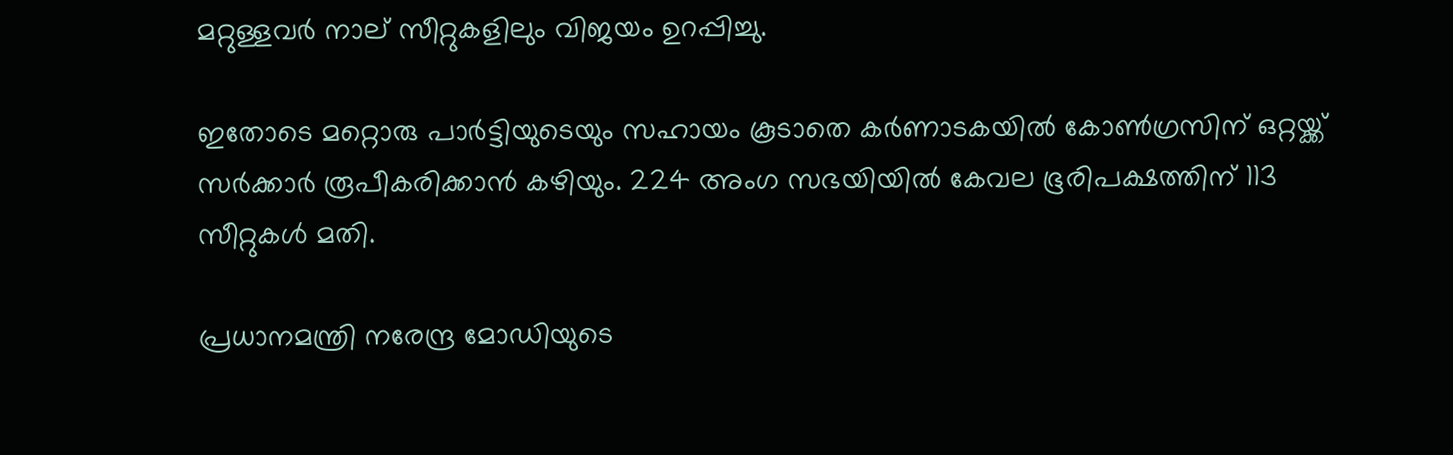മറ്റുള്ളവര്‍ നാല് സീറ്റുകളിലും വിജയം ഉറപ്പിച്ചു.

ഇതോടെ മറ്റൊരു പാര്‍ട്ടിയുടെയും സഹായം കൂടാതെ കര്‍ണാടകയില്‍ കോണ്‍ഗ്രസിന് ഒറ്റയ്ക്ക് സര്‍ക്കാര്‍ രൂപീകരിക്കാന്‍ കഴിയും. 224 അംഗ സഭയിയില്‍ കേവല ഭൂരിപക്ഷത്തിന് 113 സീറ്റുകള്‍ മതി.

പ്രധാനമന്ത്രി നരേന്ദ്ര മോഡിയുടെ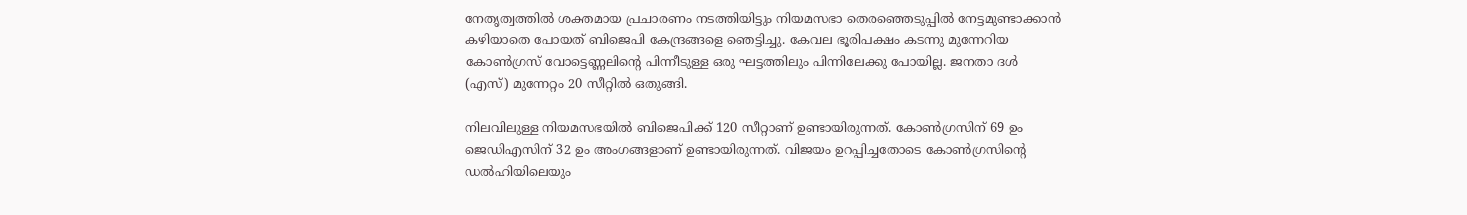നേതൃത്വത്തില്‍ ശക്തമായ പ്രചാരണം നടത്തിയിട്ടും നിയമസഭാ തെരഞ്ഞെടുപ്പില്‍ നേട്ടമുണ്ടാക്കാന്‍ കഴിയാതെ പോയത് ബിജെപി കേന്ദ്രങ്ങളെ ഞെട്ടിച്ചു. കേവല ഭൂരിപക്ഷം കടന്നു മുന്നേറിയ കോണ്‍ഗ്രസ് വോട്ടെണ്ണലിന്റെ പിന്നീടുള്ള ഒരു ഘട്ടത്തിലും പിന്നിലേക്കു പോയില്ല. ജനതാ ദള്‍ (എസ്) മുന്നേറ്റം 20 സീറ്റില്‍ ഒതുങ്ങി.

നിലവിലുള്ള നിയമസഭയില്‍ ബിജെപിക്ക് 120 സീറ്റാണ് ഉണ്ടായിരുന്നത്. കോണ്‍ഗ്രസിന് 69 ഉം ജെഡിഎസിന് 32 ഉം അംഗങ്ങളാണ് ഉണ്ടായിരുന്നത്. വിജയം ഉറപ്പിച്ചതോടെ കോണ്‍ഗ്രസിന്റെ ഡല്‍ഹിയിലെയും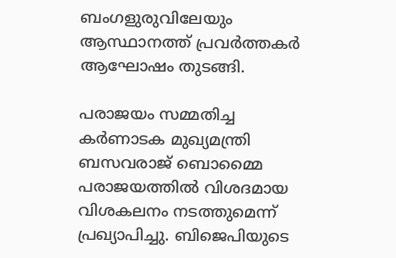ബംഗളുരുവിലേയും ആസ്ഥാനത്ത് പ്രവര്‍ത്തകര്‍ ആഘോഷം തുടങ്ങി.

പരാജയം സമ്മതിച്ച കര്‍ണാടക മുഖ്യമന്ത്രി ബസവരാജ് ബൊമ്മൈ പരാജയത്തില്‍ വിശദമായ വിശകലനം നടത്തുമെന്ന് പ്രഖ്യാപിച്ചു. ബിജെപിയുടെ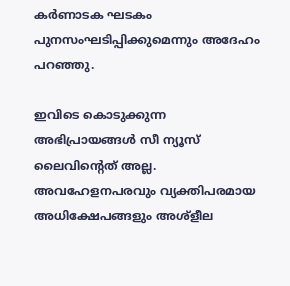കര്‍ണാടക ഘടകം പുനസംഘടിപ്പിക്കുമെന്നും അദേഹം പറഞ്ഞു.

ഇവിടെ കൊടുക്കുന്ന അഭിപ്രായങ്ങള്‍ സീ ന്യൂസ് ലൈവിന്റെത് അല്ല. അവഹേളനപരവും വ്യക്തിപരമായ അധിക്ഷേപങ്ങളും അശ്‌ളീല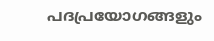പദപ്രയോഗങ്ങളും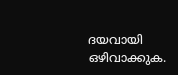ദയവായി ഒഴിവാക്കുക.